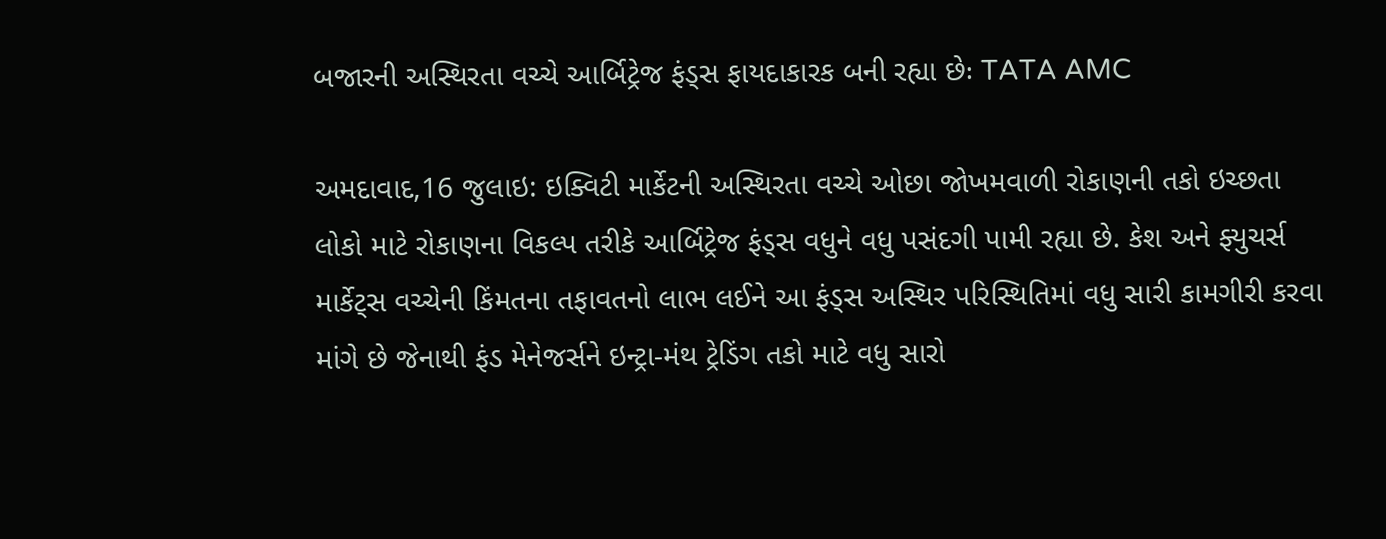બજારની અસ્થિરતા વચ્ચે આર્બિટ્રેજ ફંડ્સ ફાયદાકારક બની રહ્યા છેઃ TATA AMC

અમદાવાદ,16 જુલાઇ: ઇક્વિટી માર્કેટની અસ્થિરતા વચ્ચે ઓછા જોખમવાળી રોકાણની તકો ઇચ્છતા લોકો માટે રોકાણના વિકલ્પ તરીકે આર્બિટ્રેજ ફંડ્સ વધુને વધુ પસંદગી પામી રહ્યા છે. કેશ અને ફ્યુચર્સ માર્કેટ્સ વચ્ચેની કિંમતના તફાવતનો લાભ લઈને આ ફંડ્સ અસ્થિર પરિસ્થિતિમાં વધુ સારી કામગીરી કરવા માંગે છે જેનાથી ફંડ મેનેજર્સને ઇન્ટ્રા-મંથ ટ્રેડિંગ તકો માટે વધુ સારો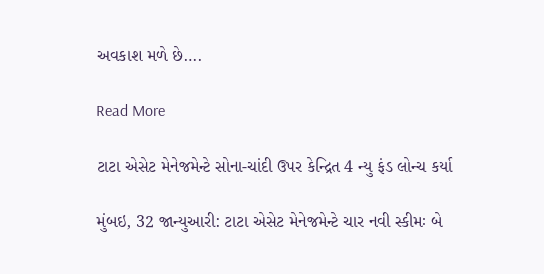અવકાશ મળે છે….

Read More

ટાટા એસેટ મેનેજમેન્ટે સોના-ચાંદી ઉપર કેન્દ્રિત 4 ન્યુ ફંડ લોન્ચ કર્યા

મુંબઇ, 32 જાન્યુઆરી: ટાટા એસેટ મેનેજમેન્ટે ચાર નવી સ્કીમઃ બે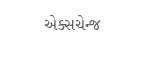એક્સચેન્જ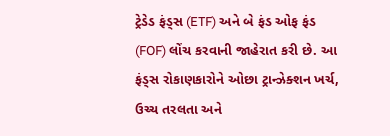ટ્રેડેડ ફંડ્સ (ETF) અને બે ફંડ ઓફ ફંડ (FOF) લોંચ કરવાની જાહેરાત કરી છે. આ ફંડ્સ રોકાણકારોને ઓછા ટ્રાન્ઝેક્શન ખર્ચ, ઉચ્ચ તરલતા અને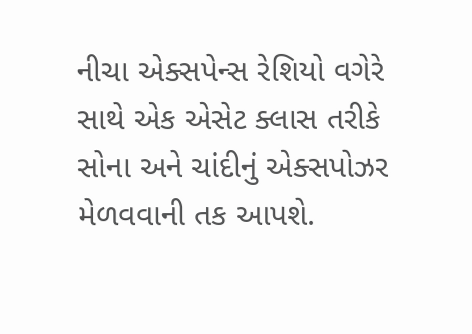નીચા એક્સપેન્સ રેશિયો વગેરે સાથે એક એસેટ ક્લાસ તરીકે સોના અને ચાંદીનું એક્સપોઝર મેળવવાની તક આપશે.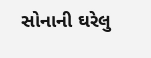સોનાની ઘરેલુ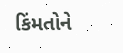કિંમતોને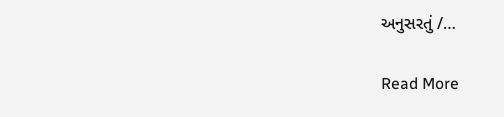અનુસરતું /…

Read More